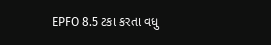EPFO 8.5 ટકા કરતા વધુ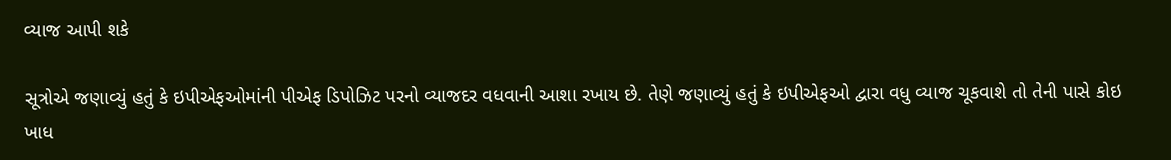વ્યાજ આપી શકે

સૂત્રોએ જણાવ્યું હતું કે ઇપીએફઓમાંની પીએફ ડિપોઝિટ પરનો વ્યાજદર વધવાની આશા રખાય છે. તેણે જણાવ્યું હતું કે ઇપીએફઓ દ્વારા વધુ વ્યાજ ચૂકવાશે તો તેની પાસે કોઇ ખાધ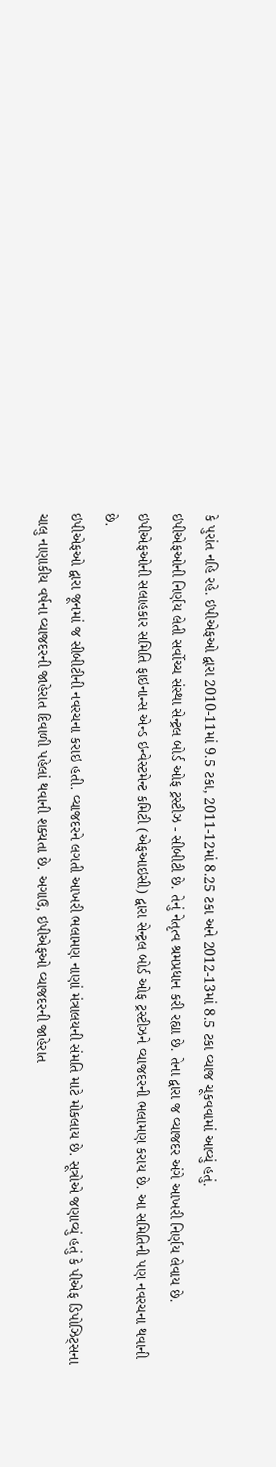કે પુરાંત નહિ રહે. ઇપીએફઓ દ્વારા 2010-11માં 9.5 ટકા, 2011-12માં 8.25 ટકા અને 2012-13માં 8.5 ટકા વ્યાજ ચૂકવવામાં આવ્યું હતું.
ઇપીએફઓની નિર્ણય લેતી સર્વોચ્ચ સંસ્થા સેન્ટ્રલ બોર્ડ ઓફ ટ્રસ્ટીઝ - સીબીટી છે. તેનું નેતૃત્વ શ્રમપ્રધાન કરી રહ્યા છે. તેના દ્વારા જ વ્યાજદર અંગે આખરી નિર્ણય લેવાય છે. ઇપીએફઓની સલાહકાર સમિતિ ફાઇનાન્સ એન્ડ ઇન્વેસ્ટમેન્ટ કમિટી (એફઆઇસી) દ્વારા સેન્ટ્રલ બોર્ડ ઓફ ટ્રસ્ટીઝને વ્યાજદરની ભલામણ કરાય છે. આ સમિતિની પણ નવરચના થવાની છે.
ઇપીએફઓ દ્વારા જૂનમાં જ સીબીટીની નવરચના કરાઇ હતી. વ્યાજદરને લગતી આખરી ભલામણ નાણાં મંત્રાલયની સંમતિ માટે મોકલાય છે. સૂત્રોએ જણાવ્યું હતું કે પીએફ ડિપોઝિટ્સના ચાલુ નાણાકીય વર્ષના વ્યાજદરની જાહેરાત દિવાળી પહેલાં થવાની શક્યતા છે. અગાઉ, ઇપીએફઓ વ્યાજદરની જાહેરાત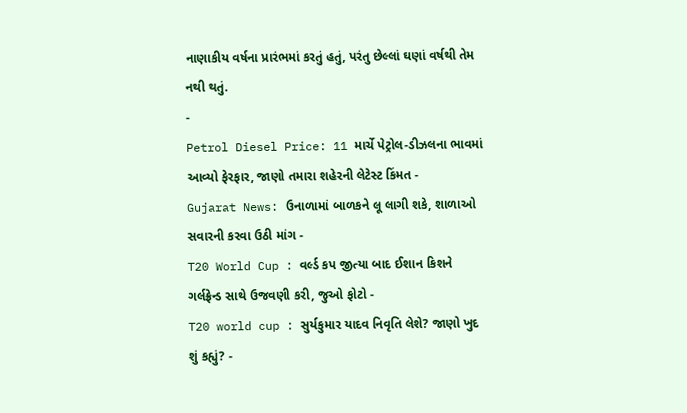નાણાકીય વર્ષના પ્રારંભમાં કરતું હતું, પરંતુ છેલ્લાં ઘણાં વર્ષથી તેમ નથી થતું.
-
Petrol Diesel Price: 11 માર્ચે પેટ્રોલ-ડીઝલના ભાવમાં આવ્યો ફેરફાર, જાણો તમારા શહેરની લેટેસ્ટ કિંમત -
Gujarat News: ઉનાળામાં બાળકને લૂ લાગી શકે, શાળાઓ સવારની કરવા ઉઠી માંગ -
T20 World Cup : વર્લ્ડ કપ જીત્યા બાદ ઈશાન કિશને ગર્લફ્રેન્ડ સાથે ઉજવણી કરી, જુઓ ફોટો -
T20 world cup : સુર્યકુમાર યાદવ નિવૃતિ લેશે? જાણો ખુદ શું કહ્યું? -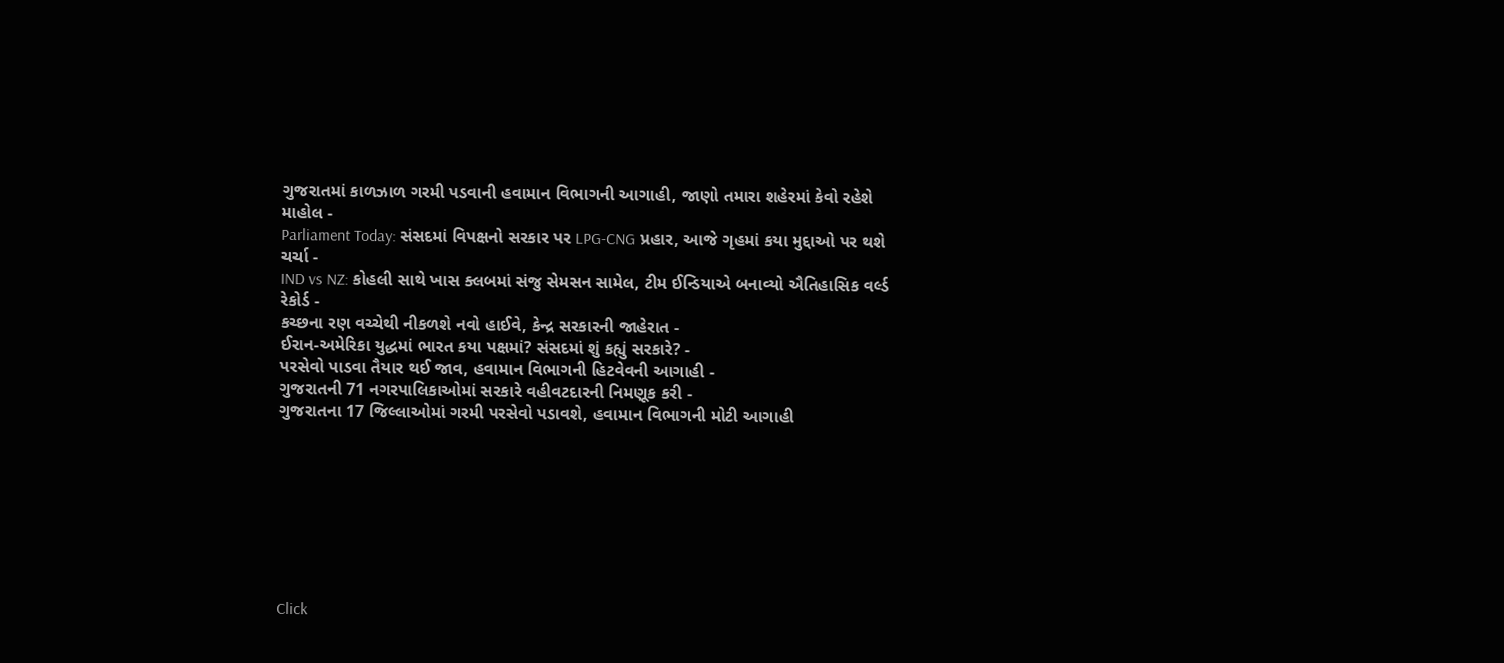ગુજરાતમાં કાળઝાળ ગરમી પડવાની હવામાન વિભાગની આગાહી, જાણો તમારા શહેરમાં કેવો રહેશે માહોલ -
Parliament Today: સંસદમાં વિપક્ષનો સરકાર પર LPG-CNG પ્રહાર, આજે ગૃહમાં કયા મુદ્દાઓ પર થશે ચર્ચા -
IND vs NZ: કોહલી સાથે ખાસ ક્લબમાં સંજુ સેમસન સામેલ, ટીમ ઈન્ડિયાએ બનાવ્યો ઐતિહાસિક વર્લ્ડ રેકોર્ડ -
કચ્છના રણ વચ્ચેથી નીકળશે નવો હાઈવે, કેન્દ્ર સરકારની જાહેરાત -
ઈરાન-અમેરિકા યુદ્ધમાં ભારત કયા પક્ષમાં? સંસદમાં શું કહ્યું સરકારે? -
પરસેવો પાડવા તૈયાર થઈ જાવ, હવામાન વિભાગની હિટવેવની આગાહી -
ગુજરાતની 71 નગરપાલિકાઓમાં સરકારે વહીવટદારની નિમણૂક કરી -
ગુજરાતના 17 જિલ્લાઓમાં ગરમી પરસેવો પડાવશે, હવામાન વિભાગની મોટી આગાહી








Click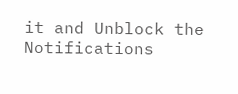it and Unblock the Notifications